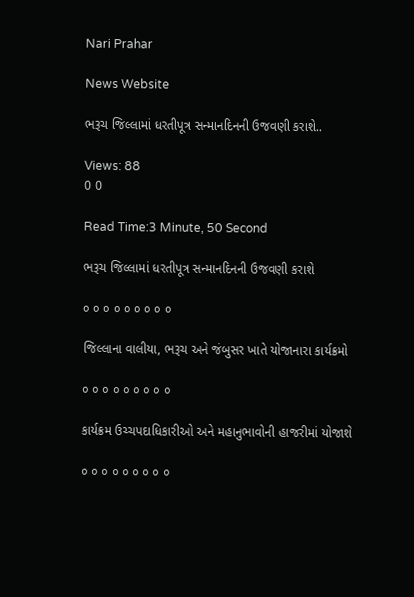Nari Prahar

News Website

ભરૂચ જિલ્લામાં ધરતીપૂત્ર સન્માનદિનની ઉજવણી કરાશે..

Views: 88
0 0

Read Time:3 Minute, 50 Second

ભરૂચ જિલ્લામાં ધરતીપૂત્ર સન્માનદિનની ઉજવણી કરાશે

૦ ૦ ૦ ૦ ૦ ૦ ૦ ૦ ૦

જિલ્લાના વાલીયા, ભરૂચ અને જંબુસર ખાતે યોજાનારા કાર્યક્રમો

૦ ૦ ૦ ૦ ૦ ૦ ૦ ૦ ૦

કાર્યક્રમ ઉચ્ચપદાધિકારીઓ અને મહાનુભાવોની હાજરીમાં યોજાશે

૦ ૦ ૦ ૦ ૦ ૦ ૦ ૦ ૦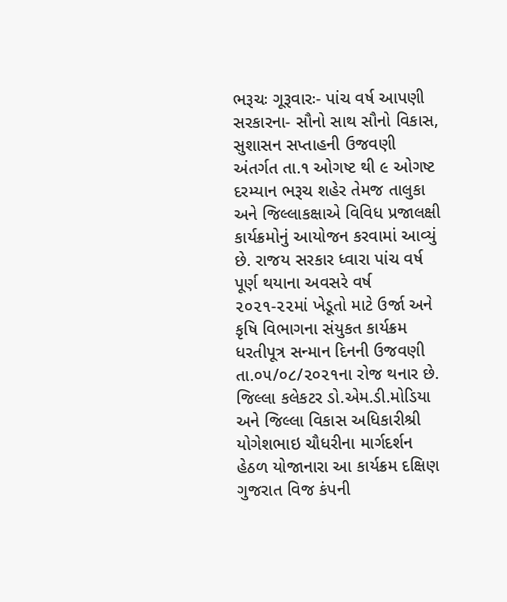ભરૂચઃ ગૂરૂવારઃ- પાંચ વર્ષ આપણી સરકારના- સૌનો સાથ સૌનો વિકાસ, સુશાસન સપ્તાહની ઉજવણી અંતર્ગત તા.૧ ઓગષ્ટ થી ૯ ઓગષ્ટ દરમ્યાન ભરૂચ શહેર તેમજ તાલુકા અને જિલ્લાકક્ષાએ વિવિધ પ્રજાલક્ષી કાર્યક્રમોનું આયોજન કરવામાં આવ્યું છે. રાજય સરકાર ધ્વારા પાંચ વર્ષ પૂર્ણ થયાના અવસરે વર્ષ ૨૦૨૧-૨૨માં ખેડૂતો માટે ઉર્જા અને કૃષિ વિભાગના સંયુકત કાર્યક્રમ ધરતીપૂત્ર સન્માન દિનની ઉજવણી તા.૦૫/૦૮/૨૦૨૧ના રોજ થનાર છે. જિલ્લા કલેકટર ડો.એમ.ડી.મોડિયા અને જિલ્લા વિકાસ અધિકારીશ્રી યોગેશભાઇ ચૌધરીના માર્ગદર્શન હેઠળ યોજાનારા આ કાર્યક્રમ દક્ષિણ ગુજરાત વિજ કંપની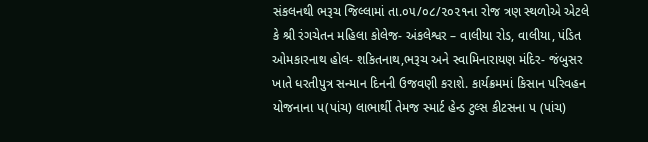સંકલનથી ભરૂચ જિલ્લામાં તા.૦૫/૦૮/૨૦૨૧ના રોજ ત્રણ સ્થળોએ એટલે કે શ્રી રંગચેતન મહિલા કોલેજ- અંકલેશ્વર – વાલીયા રોડ, વાલીયા, પંડિત ઓમકારનાથ હોલ- શકિતનાથ,ભરૂચ અને સ્વામિનારાયણ મંદિર- જંબુસર ખાતે ધરતીપુત્ર સન્માન દિનની ઉજવણી કરાશે. કાર્યક્રમમાં કિસાન પરિવહન યોજનાના પ(પાંચ) લાભાર્થી તેમજ સ્માર્ટ હેન્ડ ટુલ્સ કીટસના પ (પાંચ)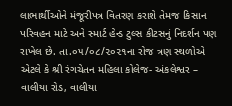લાભાર્થીઓને મંજૂરીપત્ર વિતરણ કરાશે તેમજ કિસાન પરિવહન માટે અને સ્માર્ટ હેન્ડ ટુલ્સ કીટસનું નિદર્શન પણ રાખેલ છે. તા.૦૫/૦૮/૨૦૨૧ના રોજ ત્રણ સ્થળોએ એટલે કે શ્રી રંગચેતન મહિલા કોલેજ- અંકલેશ્વર – વાલીયા રોડ, વાલીયા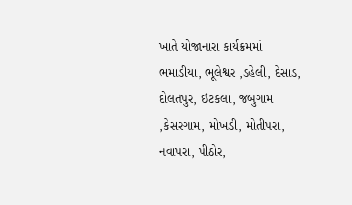ખાતે યોજાનારા કાર્યક્રમમાં ભમાડીયા, ભૂલેશ્વર ,ડહેલી, દેસાડ, દોલતપુર, ઇટકલા, જબુગામ ,કેસરગામ, મોખડી, મોતીપરા, નવાપરા, પીઠોર,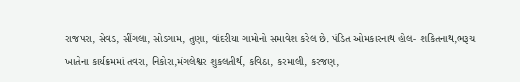રાજપરા, સેવડ, સીંગલા, સોડગામ, તુણા, વાંદરીયા ગામોનો સમાવેશ કરેલ છે. પંડિત ઓમકારનાથ હોલ- શકિતનાથ,ભરૂચ ખાતેના કાર્યક્રમમાં તવરા, નિકોરા,મંગલેશ્વર શુકલતીર્થ, કવિઠા, કરમાલી, કરજણ,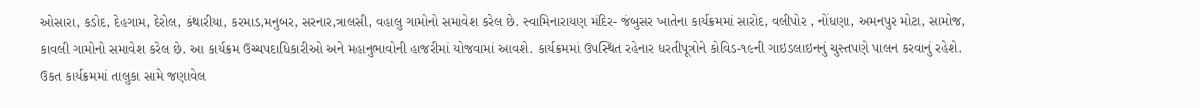ઓસારા, કડોદ, દેહગામ, દેરોલ, કંથારીયા, કરમાડ,મનુબર, સરનાર,ત્રાલસી, વહાલુ ગામોનો સમાવેશ કરેલ છે. સ્વામિનારાયણ મંદિર- જંબુસર ખાતેના કાર્યક્રમમાં સારોદ, વલીપોર , નોંધણા, અમનપુર મોટા, સામોજ, કાવલી ગામોનો સમાવેશ કરેલ છે. આ કાર્યક્રમ ઉચ્ચપદાધિકારીઓ અને મહાનુભાવોની હાજરીમાં યોજવામાં આવશે. કાર્યક્રમમાં ઉપસ્થિત રહેનાર ધરતીપૂત્રોને કોવિડ-૧૯ની ગાઇડલાઇનનું ચુસ્તપણે પાલન કરવાનું રહેશે. ઉકત કાર્યક્રમમાં તાલુકા સામે જણાવેલ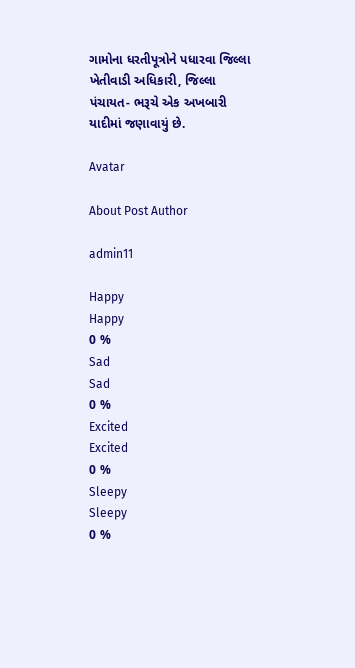ગામોના ધરતીપૂત્રોને પધારવા જિલ્લા ખેતીવાડી અધિકારી, જિલ્લા પંચાયત- ભરૂચે એક અખબારી યાદીમાં જણાવાયું છે.

Avatar

About Post Author

admin11

Happy
Happy
0 %
Sad
Sad
0 %
Excited
Excited
0 %
Sleepy
Sleepy
0 %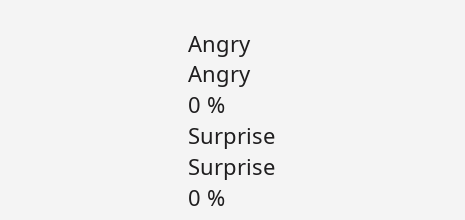Angry
Angry
0 %
Surprise
Surprise
0 %